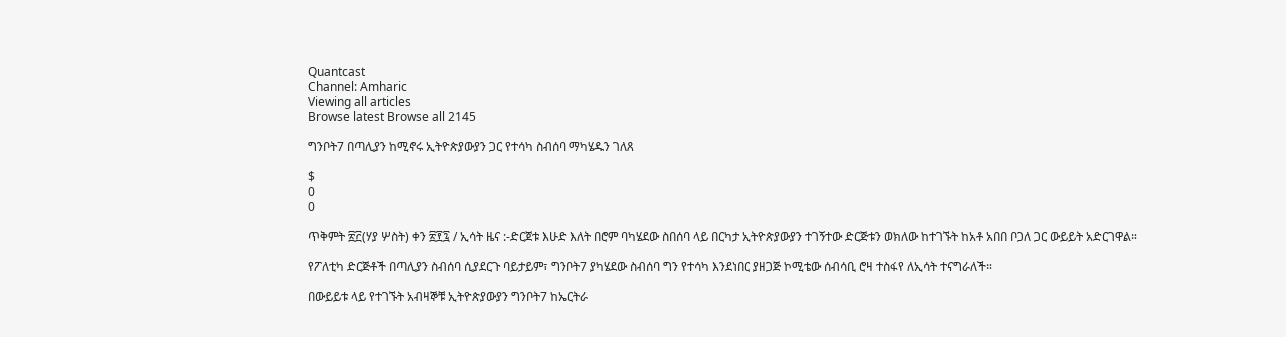Quantcast
Channel: Amharic
Viewing all articles
Browse latest Browse all 2145

ግንቦት7 በጣሊያን ከሚኖሩ ኢትዮጵያውያን ጋር የተሳካ ስብሰባ ማካሄዱን ገለጸ

$
0
0

ጥቅምት ፳፫(ሃያ ሦስት) ቀን ፳፻፯ / ኢሳት ዜና :-ድርጀቱ እሁድ እለት በሮም ባካሄደው ስበሰባ ላይ በርካታ ኢትዮጵያውያን ተገኝተው ድርጅቱን ወክለው ከተገኙት ከአቶ አበበ ቦጋለ ጋር ውይይት አድርገዋል።

የፖለቲካ ድርጅቶች በጣሊያን ስብሰባ ሲያደርጉ ባይታይም፣ ግንቦት7 ያካሄደው ስብሰባ ግን የተሳካ እንደነበር ያዘጋጅ ኮሚቴው ሰብሳቢ ሮዛ ተስፋየ ለኢሳት ተናግራለች።

በውይይቱ ላይ የተገኙት አብዛኞቹ ኢትዮጵያውያን ግንቦት7 ከኤርትራ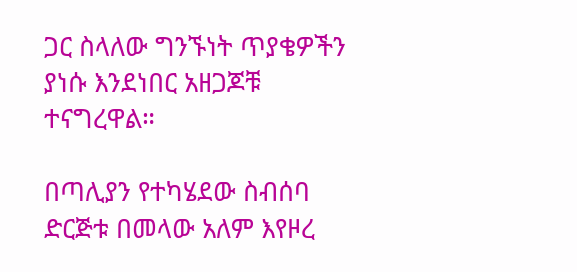ጋር ስላለው ግንኙነት ጥያቄዎችን ያነሱ እንደነበር አዘጋጆቹ ተናግረዋል።

በጣሊያን የተካሄደው ስብሰባ ድርጅቱ በመላው አለም እየዞረ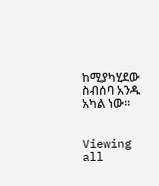ከሚያካሂደው ስብሰባ አንዱ አካል ነው።


Viewing all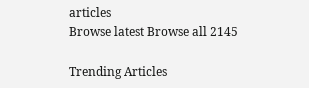articles
Browse latest Browse all 2145

Trending Articles